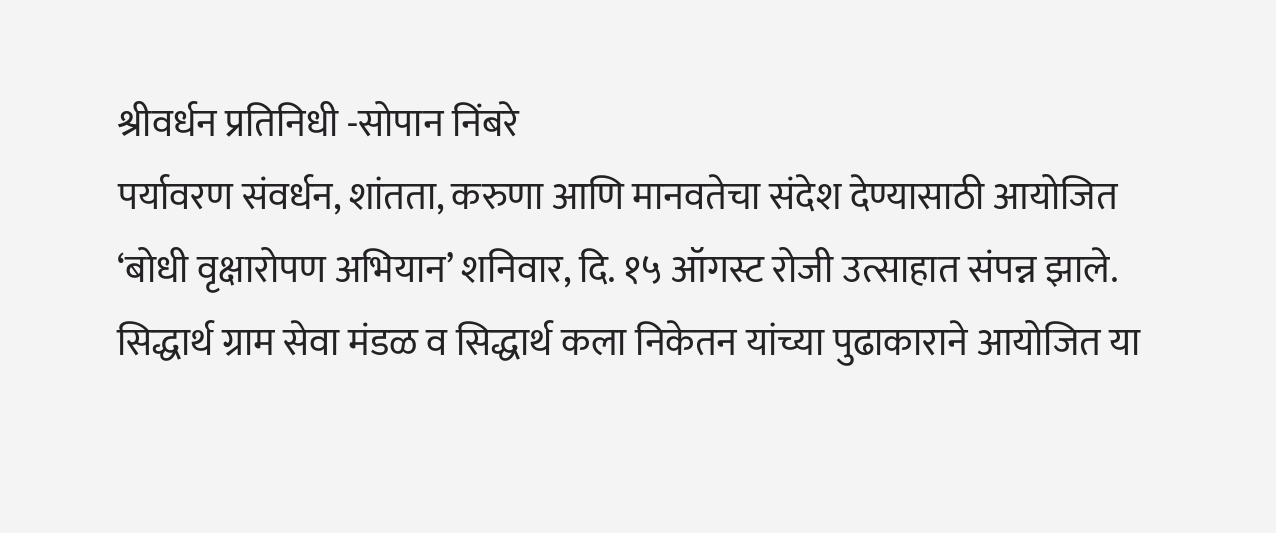श्रीवर्धन प्रतिनिधी -सोपान निंबरे
पर्यावरण संवर्धन, शांतता, करुणा आणि मानवतेचा संदेश देण्यासाठी आयोजित ‘बोधी वृक्षारोपण अभियान’ शनिवार, दि. १५ ऑगस्ट रोजी उत्साहात संपन्न झाले. सिद्धार्थ ग्राम सेवा मंडळ व सिद्धार्थ कला निकेतन यांच्या पुढाकाराने आयोजित या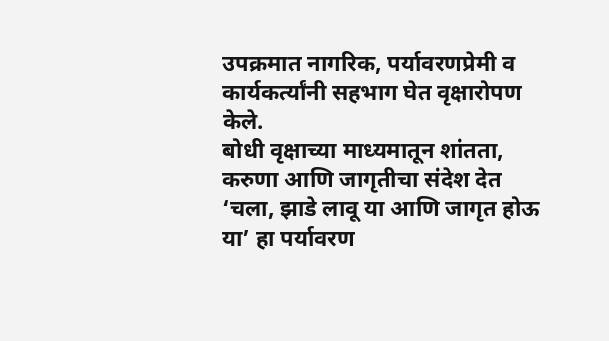उपक्रमात नागरिक, पर्यावरणप्रेमी व कार्यकर्त्यांनी सहभाग घेत वृक्षारोपण केले.
बोधी वृक्षाच्या माध्यमातून शांतता, करुणा आणि जागृतीचा संदेश देत ‘चला, झाडे लावू या आणि जागृत होऊ या’ हा पर्यावरण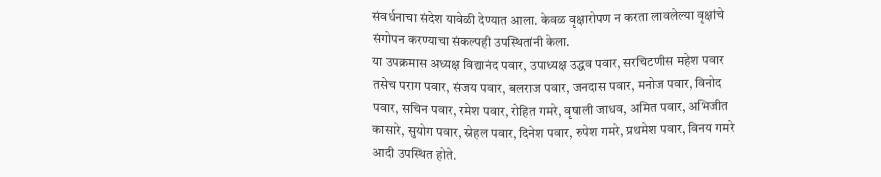संवर्धनाचा संदेश यावेळी देण्यात आला. केवळ वृक्षारोपण न करता लावलेल्या वृक्षांचे संगोपन करण्याचा संकल्पही उपस्थितांनी केला.
या उपक्रमास अध्यक्ष विद्यानंद पवार, उपाध्यक्ष उद्धव पवार, सरचिटणीस महेश पवार तसेच पराग पवार, संजय पवार, बलराज पवार, जनदास पवार, मनोज पवार, विनोद पवार, सचिन पवार, रमेश पवार, रोहित गमरे, वृषाली जाधव, अमित पवार, अभिजीत कासारे, सुयोग पवार, स्नेहल पवार, दिनेश पवार, रुपेश गमरे, प्रथमेश पवार, विनय गमरे आदी उपस्थित होते.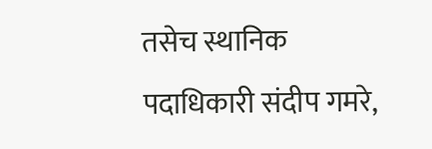तसेच स्थानिक पदाधिकारी संदीप गमरे,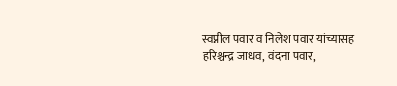स्वप्नील पवार व निलेश पवार यांच्यासह हरिश्चन्द्र जाधव, वंदना पवार,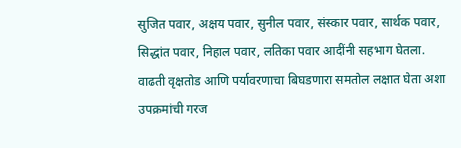सुजित पवार, अक्षय पवार, सुनील पवार, संस्कार पवार, सार्थक पवार, सिद्धांत पवार, निहाल पवार, लतिका पवार आदींनी सहभाग घेतला.
वाढती वृक्षतोड आणि पर्यावरणाचा बिघडणारा समतोल लक्षात घेता अशा उपक्रमांची गरज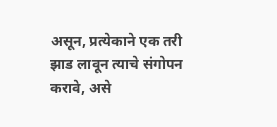असून, प्रत्येकाने एक तरी झाड लावून त्याचे संगोपन करावे, असे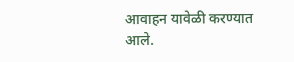आवाहन यावेळी करण्यात आले.